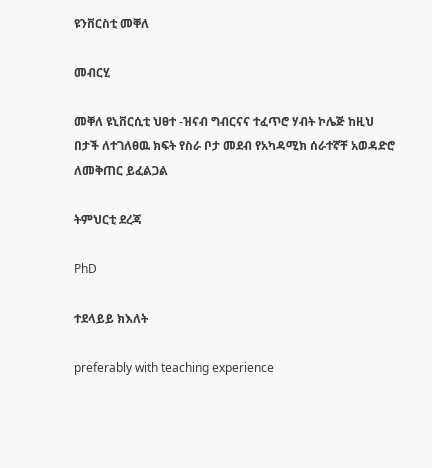ዩንቨርስቲ መቐለ

መብርሂ

መቐለ ዩኒቨርሲቲ ህፀተ -ዝናብ ግብርናና ተፈጥሮ ሃብት ኮሌጅ ከዚህ በታች ለተገለፀዉ ክፍት የስራ ቦታ መደብ የአካዳሚክ ሰራተኛቸ አወዳድሮ ለመቅጠር ይፈልጋል

ትምህርቲ ደረጃ

PhD

ተደላይይ ክእለት

preferably with teaching experience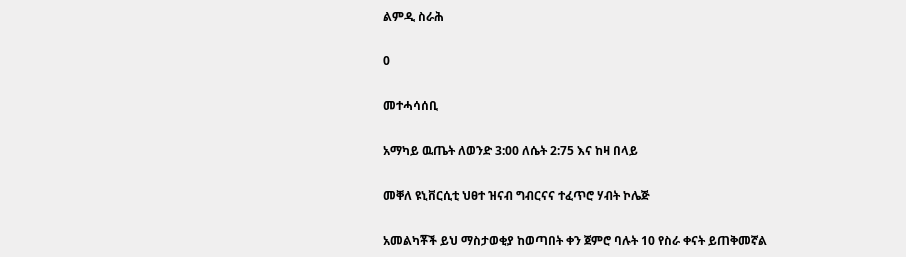ልምዲ ስራሕ

0

መተሓሳሰቢ

አማካይ ዉጤት ለወንድ 3:00 ለሴት 2:75 እና ከዛ በላይ

መቐለ ዩኒቨርሲቲ ህፀተ ዝናብ ግብርናና ተፈጥሮ ሃብት ኮሌጅ

አመልካቾች ይህ ማስታወቂያ ከወጣበት ቀን ጀምሮ ባሉት 10 የስራ ቀናት ይጠቅመኛል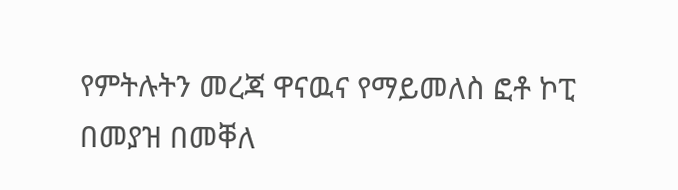የምትሉትን መረጃ ዋናዉና የማይመለስ ፎቶ ኮፒ በመያዝ በመቐለ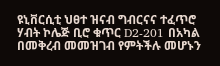ዩኒቨርሲቲ ህፀተ ዝናብ ግብርናና ተፈጥሮ ሃብት ኮሌጅ ቢሮ ቁጥር D2-201 በአካል በመቅረብ መመዝገብ የምትችሉ መሆኑን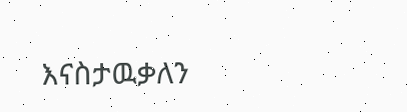እናስታዉቃለን